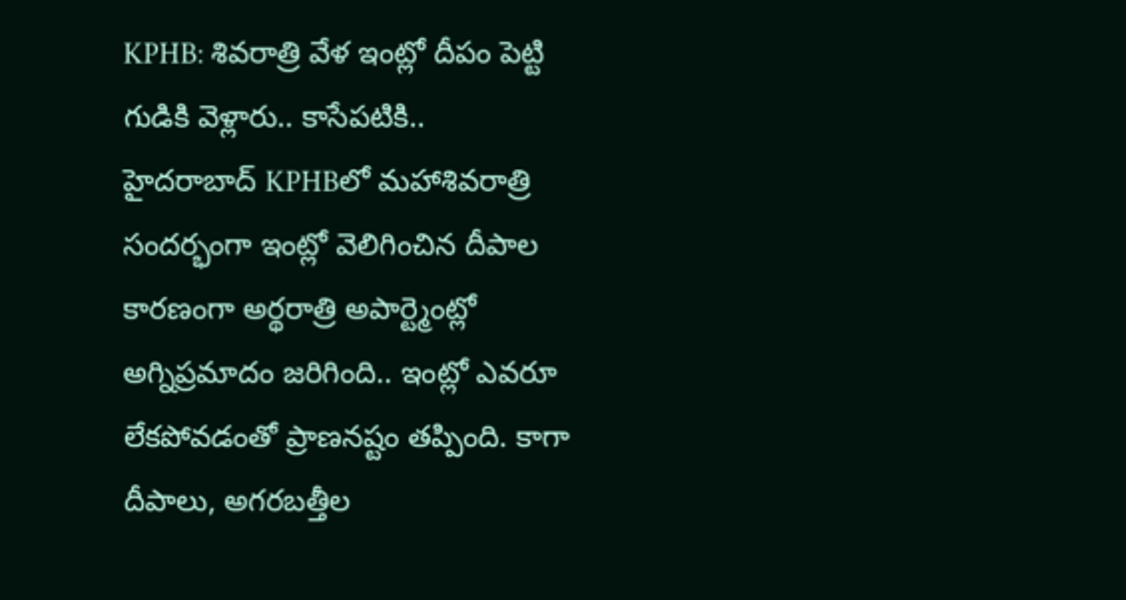KPHB: శివరాత్రి వేళ ఇంట్లో దీపం పెట్టి గుడికి వెళ్లారు.. కాసేపటికి..
హైదరాబాద్ KPHBలో మహాశివరాత్రి సందర్భంగా ఇంట్లో వెలిగించిన దీపాల కారణంగా అర్థరాత్రి అపార్ట్మెంట్లో అగ్నిప్రమాదం జరిగింది.. ఇంట్లో ఎవరూ లేకపోవడంతో ప్రాణనష్టం తప్పింది. కాగా దీపాలు, అగరబత్తీల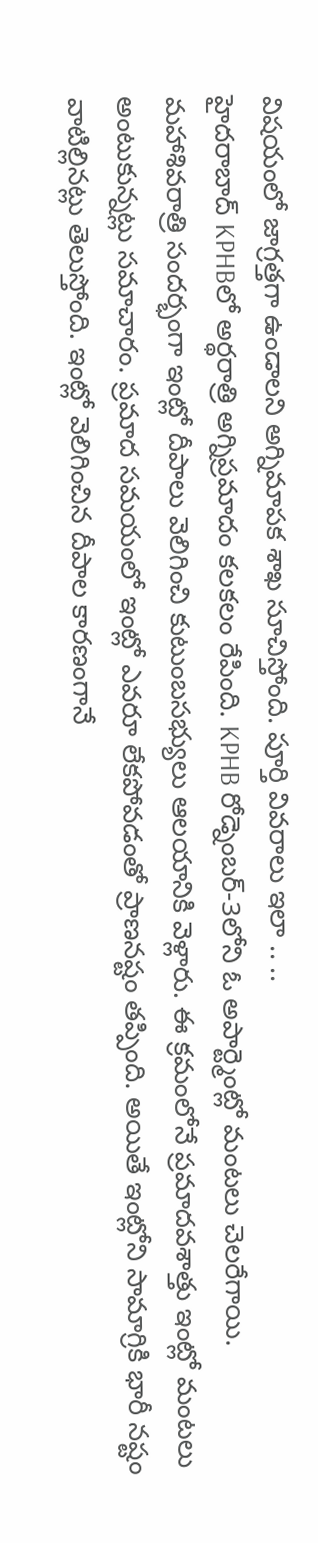విషయంలో జాగ్రత్తగా ఉండాలని అగ్నిమాపక శాఖ సూచిస్తోంది. పూర్తి వివరాలు ఇలా .. ..
హైదరాబాద్ KPHBలో అర్థరాత్రి అగ్నిప్రమాదం కలకలం రేపింది. KPHB రోడ్నెంబర్-3లోని ఓ అపార్ట్మెంట్లో మంటలు చెలరేగాయి. మహాశివరాత్రి సందర్భంగా ఇంట్లో దీపాలు వెలిగించి కుటుంబసభ్యులు ఆలయానికి వెళ్లారు. ఈ క్రమంలోనే ప్రమాదవశాత్తు ఇంట్లో మంటలు అంటుకున్నట్లు సమాచారం. ప్రమాద సమయంలో ఇంట్లో ఎవరూ లేకపోవడంతో ప్రాణనష్టం తప్పింది. అయితే ఇంట్లోని సామాగ్రికి భారీ నష్టం వాటిల్లినట్లు తెలుస్తోంది. ఇంట్లో వెలిగించిన దీపాల కారణంగానే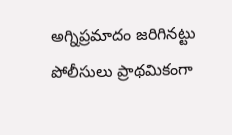అగ్నిప్రమాదం జరిగినట్టు పోలీసులు ప్రాథమికంగా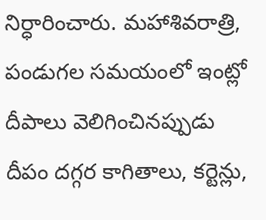నిర్ధారించారు. మహాశివరాత్రి, పండుగల సమయంలో ఇంట్లో దీపాలు వెలిగించినప్పుడు దీపం దగ్గర కాగితాలు, కర్టెన్లు,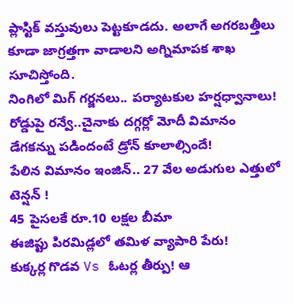ప్లాస్టిక్ వస్తువులు పెట్టకూడదు. అలాగే అగరబత్తీలు కూడా జాగ్రత్తగా వాడాలని అగ్నిమాపక శాఖ సూచిస్తోంది.
నింగిలో మిగ్ గర్జనలు.. పర్యాటకుల హర్షధ్వానాలు!
రోడ్డుపై రన్వే..చైనాకు దగ్గర్లో మోదీ విమానం
డేగకన్ను పడిందంటే డ్రోన్ కూలాల్సిందే!
పేలిన విమానం ఇంజిన్.. 27 వేల అడుగుల ఎత్తులో టెన్షన్ !
45 పైసలకే రూ.10 లక్షల బీమా
ఈజిప్టు పిరమిడ్లలో తమిళ వ్యాపారి పేరు!
కుక్కర్ల గొడవ Vs ఓటర్ల తీర్పు! ఆ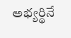అభ్యర్థినే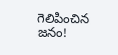గెలిపించిన జనం!